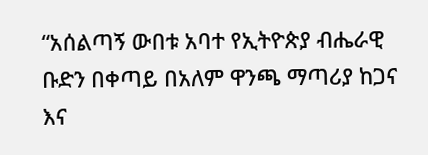“አሰልጣኝ ውበቱ አባተ የኢትዮጵያ ብሔራዊ ቡድን በቀጣይ በአለም ዋንጫ ማጣሪያ ከጋና እና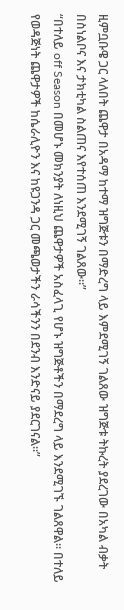ዚምቧቡዌ ጋር ላለበት ጨዋታ በአዳማ ከተማ ዝግጅቱን በማድረግ ላይ እምደሚገኝ ገልጸው ዝግጅቱ ትኩረት ያደረገው በአካል ብቃት በስነልቦና እና ታክቲካል ስልጠና እየተሰጠ እንደሚገኝ ገልጸው።”
“በተለይ off Season በመሆኑ መክንያት ለነዚህ ጨዋታዎች አስፈላጊ የሆኑ ዝግጅቶችን በማደረግ ላይ እንደሚገኙ ገልጸዋል። በተለይ የወዳጅነት ጨዋታዎች ከሴራሊዮን እና ከዩጋንዳ ጋር መጫወታችን ራሳችንን በደንብ እንድናይ ያደርገናል።”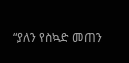“ያለን የስኳድ መጠን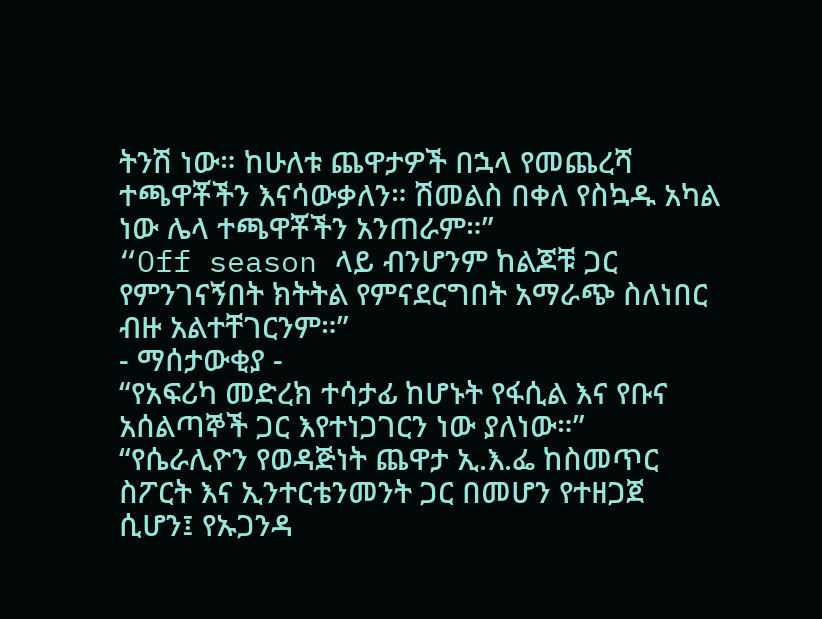ትንሽ ነው። ከሁለቱ ጨዋታዎች በኋላ የመጨረሻ ተጫዋቾችን እናሳውቃለን። ሽመልስ በቀለ የስኳዱ አካል ነው ሌላ ተጫዋቾችን አንጠራም።”
“Off season ላይ ብንሆንም ከልጆቹ ጋር የምንገናኝበት ክትትል የምናደርግበት አማራጭ ስለነበር ብዙ አልተቸገርንም።”
- ማሰታውቂያ -
“የአፍሪካ መድረክ ተሳታፊ ከሆኑት የፋሲል እና የቡና አሰልጣኞች ጋር እየተነጋገርን ነው ያለነው።”
“የሴራሊዮን የወዳጅነት ጨዋታ ኢ.እ.ፌ ከስመጥር ስፖርት እና ኢንተርቴንመንት ጋር በመሆን የተዘጋጀ ሲሆን፤ የኡጋንዳ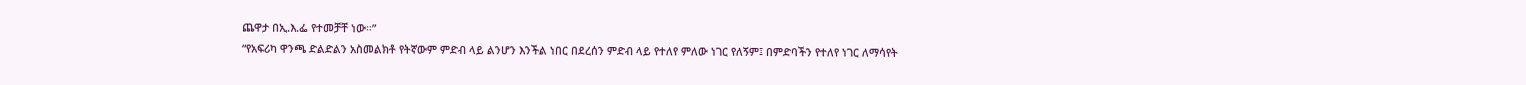ጨዋታ በኢ.እ.ፌ የተመቻቸ ነው።”
“የአፍሪካ ዋንጫ ድልድልን አስመልክቶ የትኛውም ምድብ ላይ ልንሆን እንችል ነበር በደረሰን ምድብ ላይ የተለየ ምለው ነገር የለኝም፤ በምድባችን የተለየ ነገር ለማሳየት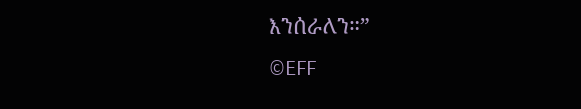እንሰራለን።”
©EFF